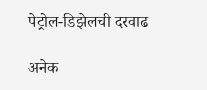पेट्रोल-डिझेलची दरवाढ

अनेक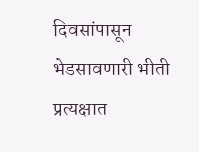दिवसांपासून भेडसावणारी भीती प्रत्यक्षात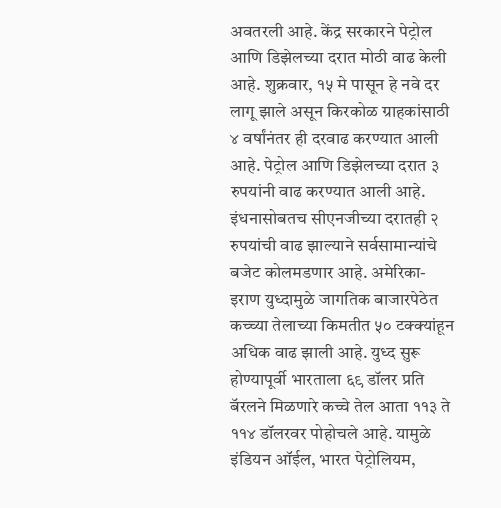अवतरली आहे. केंद्र सरकारने पेट्रोल आणि डिझेलच्या दरात मोठी वाढ केली आहे. शुक्रवार, १५ मे पासून हे नवे दर लागू झाले असून किरकोळ ग्राहकांसाठी ४ वर्षांनंतर ही दरवाढ करण्यात आली आहे. पेट्रोल आणि डिझेलच्या दरात ३ रुपयांनी वाढ करण्यात आली आहे. इंधनासोबतच सीएनजीच्या दरातही २ रुपयांची वाढ झाल्याने सर्वसामान्यांचे बजेट कोलमडणार आहे. अमेरिका-इराण युध्दामुळे जागतिक बाजारपेठेत कच्च्या तेलाच्या किमतीत ५० टक्क्यांहून अधिक वाढ झाली आहे. युध्द सुरू होण्यापूर्वी भारताला ६९ डॉलर प्रति बॅरलने मिळणारे कच्चे तेल आता ११३ ते ११४ डॉलरवर पोहोचले आहे. यामुळे इंडियन ऑईल, भारत पेट्रोलियम,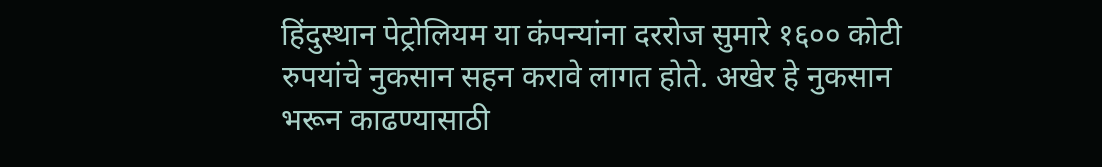हिंदुस्थान पेट्रोलियम या कंपन्यांना दररोज सुमारे १६०० कोटी रुपयांचे नुकसान सहन करावे लागत होते. अखेर हे नुकसान भरून काढण्यासाठी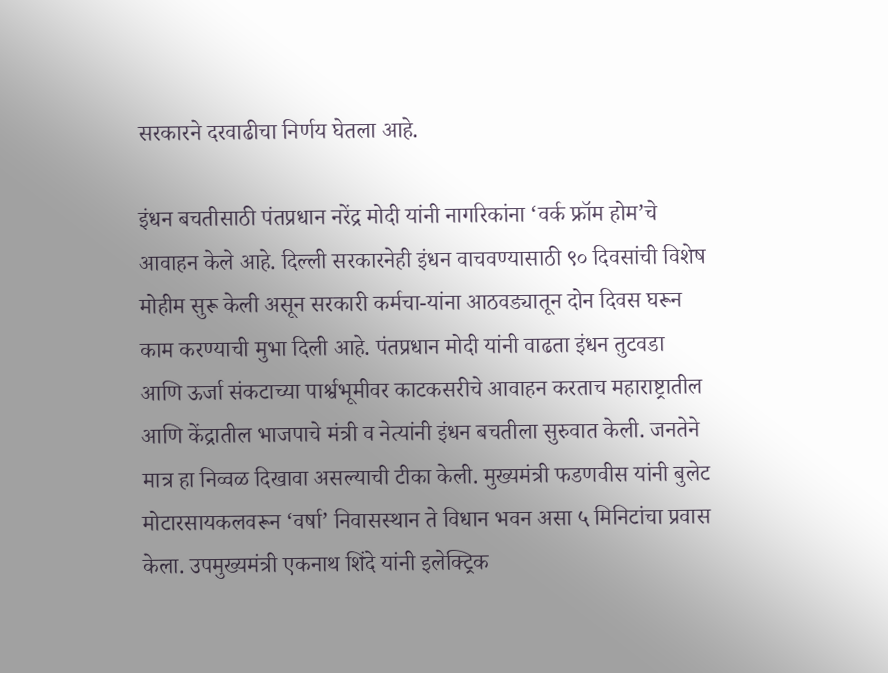सरकारने दरवाढीचा निर्णय घेतला आहे.

इंधन बचतीसाठी पंतप्रधान नरेंद्र मोदी यांनी नागरिकांना ‘वर्क फ्रॉम होम’चे आवाहन केले आहे. दिल्ली सरकारनेही इंधन वाचवण्यासाठी ९० दिवसांची विशेष मोहीम सुरू केली असून सरकारी कर्मचा-यांना आठवड्यातून दोन दिवस घरून काम करण्याची मुभा दिली आहे. पंतप्रधान मोदी यांनी वाढता इंधन तुटवडा आणि ऊर्जा संकटाच्या पार्श्वभूमीवर काटकसरीचे आवाहन करताच महाराष्ट्रातील आणि केंद्रातील भाजपाचे मंत्री व नेत्यांनी इंधन बचतीला सुरुवात केली. जनतेने मात्र हा निव्वळ दिखावा असल्याची टीका केली. मुख्यमंत्री फडणवीस यांनी बुलेट मोटारसायकलवरून ‘वर्षा’ निवासस्थान ते विधान भवन असा ५ मिनिटांचा प्रवास केला. उपमुख्यमंत्री एकनाथ शिंदे यांनी इलेक्ट्रिक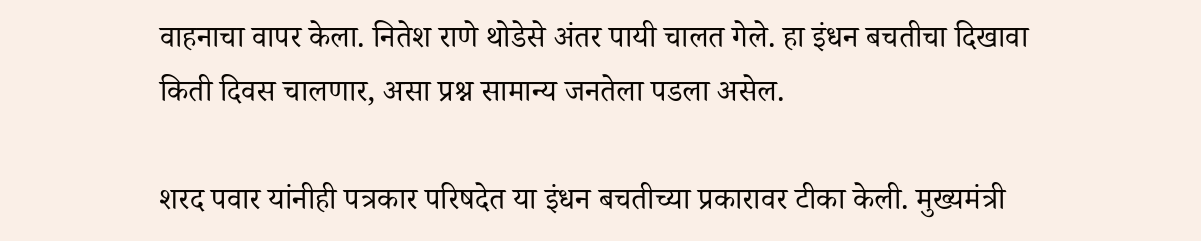वाहनाचा वापर केला. नितेश राणे थोडेसे अंतर पायी चालत गेले. हा इंधन बचतीचा दिखावा किती दिवस चालणार, असा प्रश्न सामान्य जनतेला पडला असेल.

शरद पवार यांनीही पत्रकार परिषदेत या इंधन बचतीच्या प्रकारावर टीका केली. मुख्यमंत्री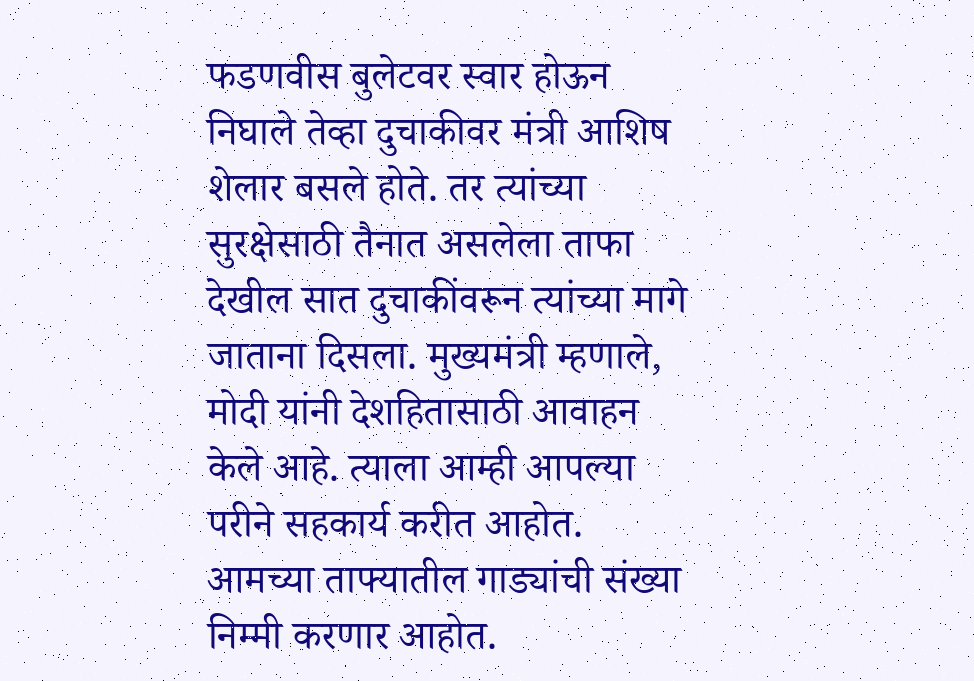फडणवीस बुलेटवर स्वार होऊन निघाले तेव्हा दुचाकीवर मंत्री आशिष शेलार बसले होते. तर त्यांच्या सुरक्षेसाठी तैनात असलेला ताफा देखील सात दुचाकींवरून त्यांच्या मागे जाताना दिसला. मुख्यमंत्री म्हणाले, मोदी यांनी देशहितासाठी आवाहन केले आहे. त्याला आम्ही आपल्या परीने सहकार्य करीत आहोत. आमच्या ताफ्यातील गाड्यांची संख्या निम्मी करणार आहोत.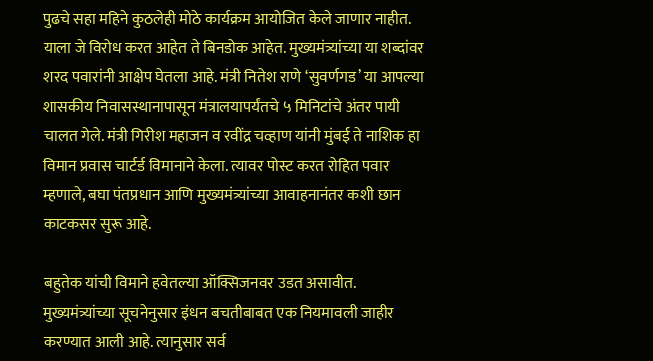पुढचे सहा महिने कुठलेही मोठे कार्यक्रम आयोजित केले जाणार नाहीत. याला जे विरोध करत आहेत ते बिनडोक आहेत. मुख्यमंत्र्यांच्या या शब्दांवर शरद पवारांनी आक्षेप घेतला आहे. मंत्री नितेश राणे ‘सुवर्णगड’ या आपल्या शासकीय निवासस्थानापासून मंत्रालयापर्यंतचे ५ मिनिटांचे अंतर पायी चालत गेले. मंत्री गिरीश महाजन व रवींद्र चव्हाण यांनी मुंबई ते नाशिक हा विमान प्रवास चार्टर्ड विमानाने केला. त्यावर पोस्ट करत रोहित पवार म्हणाले, बघा पंतप्रधान आणि मुख्यमंत्र्यांच्या आवाहनानंतर कशी छान काटकसर सुरू आहे.

बहुतेक यांची विमाने हवेतल्या ऑक्सिजनवर उडत असावीत. मुख्यमंत्र्यांच्या सूचनेनुसार इंधन बचतीबाबत एक नियमावली जाहीर करण्यात आली आहे. त्यानुसार सर्व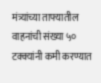मंत्र्यांच्या ताफ्यातील वाहनांची संख्या ५० टक्क्यांनी कमी करण्यात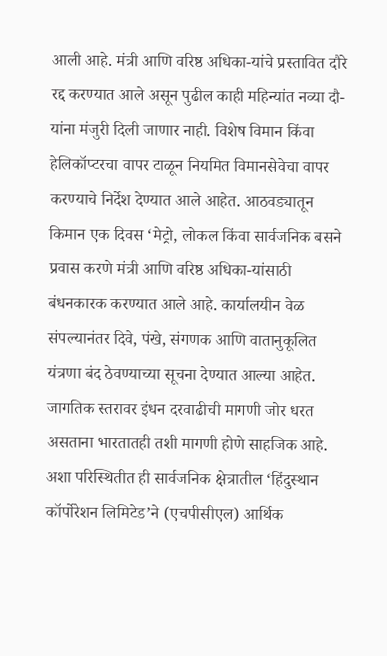आली आहे. मंत्री आणि वरिष्ठ अधिका-यांचे प्रस्तावित दौरे रद्द करण्यात आले असून पुढील काही महिन्यांत नव्या दौ-यांना मंजुरी दिली जाणार नाही. विशेष विमान किंवा हेलिकॉप्टरचा वापर टाळून नियमित विमानसेवेचा वापर करण्याचे निर्देश देण्यात आले आहेत. आठवड्यातून किमान एक दिवस ‘मेट्रो, लोकल किंवा सार्वजनिक बसने प्रवास करणे मंत्री आणि वरिष्ठ अधिका-यांसाठी बंधनकारक करण्यात आले आहे. कार्यालयीन वेळ संपल्यानंतर दिवे, पंखे, संगणक आणि वातानुकूलित यंत्रणा बंद ठेवण्याच्या सूचना देण्यात आल्या आहेत. जागतिक स्तरावर इंधन दरवाढीची मागणी जोर धरत असताना भारतातही तशी मागणी होणे साहजिक आहे. अशा परिस्थितीत ही सार्वजनिक क्षेत्रातील ‘हिंदुस्थान कॉर्पोरेशन लिमिटेड’ने (एचपीसीएल) आर्थिक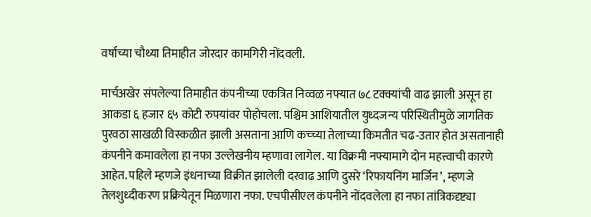वर्षाच्या चौथ्या तिमाहीत जोरदार कामगिरी नोंदवली.

मार्चअखेर संपलेल्या तिमाहीत कंपनीच्या एकत्रित निव्वळ नफ्यात ७८ टक्क्यांची वाढ झाली असून हा आकडा ६ हजार ६५ कोटी रुपयांवर पोहोचला. पश्चिम आशियातील युध्दजन्य परिस्थितीमुळे जागतिक पुरवठा साखळी विस्कळीत झाली असताना आणि कच्च्या तेलाच्या किमतीत चढ-उतार होत असतानाही कंपनीने कमावलेला हा नफा उल्लेखनीय म्हणावा लागेल. या विक्रमी नफ्यामागे दोन महत्त्वाची कारणे आहेत. पहिले म्हणजे इंधनाच्या विक्रीत झालेली दरवाढ आणि दुसरे ‘रिफायनिंग मार्जिन’, म्हणजे तेलशुध्दीकरण प्रक्रियेतून मिळणारा नफा. एचपीसीएल कंपनीने नोंदवलेला हा नफा तांत्रिकदृष्ट्या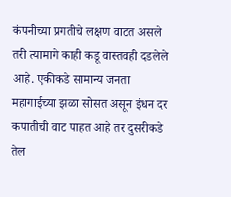कंपनीच्या प्रगतीचे लक्षण वाटत असले तरी त्यामागे काही कडू वास्तवही दडलेले आहे. एकीकडे सामान्य जनता महागाईच्या झळा सोसत असून इंधन दर कपातीची वाट पाहत आहे तर दुसरीकडे तेल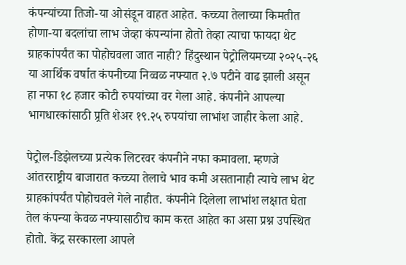कंपन्यांच्या तिजो-या ओसंडून वाहत आहेत. कच्च्या तेलाच्या किमतीत होणा-या बदलांचा लाभ जेव्हा कंपन्यांना होतो तेव्हा त्याचा फायदा थेट ग्राहकांपर्यंत का पोहोचवला जात नाही? हिंदुस्थान पेट्रोलियमच्या २०२५-२६ या आर्थिक वर्षात कंपनीच्या निव्वळ नफ्यात २.७ पटीने वाढ झाली असून हा नफा १८ हजार कोटी रुपयांच्या वर गेला आहे. कंपनीने आपल्या भागधारकांसाठी प्र्रति शेअर १९.२५ रुपयांचा लाभांश जाहीर केला आहे.

पेट्रोल-डिझेलच्या प्रत्येक लिटरवर कंपनीने नफा कमावला. म्हणजे आंतरराष्ट्रीय बाजारात कच्च्या तेलाचे भाव कमी असतानाही त्याचे लाभ थेट ग्राहकांपर्यंत पोहोचवले गेले नाहीत. कंपनीने दिलेला लाभांश लक्षात घेता तेल कंपन्या केवळ नफ्यासाठीच काम करत आहेत का असा प्रश्न उपस्थित होतो. केंद्र सरकारला आपले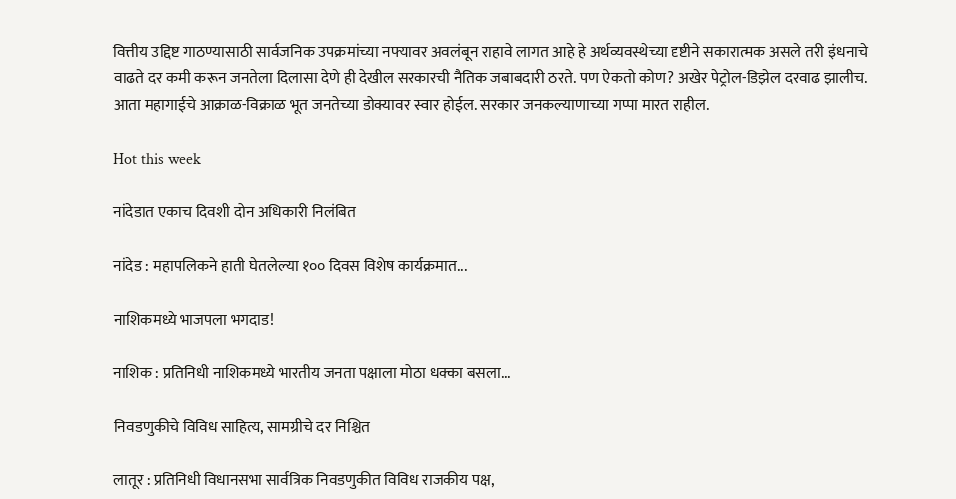वित्तीय उद्दिष्ट गाठण्यासाठी सार्वजनिक उपक्रमांच्या नफ्यावर अवलंबून राहावे लागत आहे हे अर्थव्यवस्थेच्या दृष्टीने सकारात्मक असले तरी इंधनाचे वाढते दर कमी करून जनतेला दिलासा देणे ही देखील सरकारची नैतिक जबाबदारी ठरते. पण ऐकतो कोण? अखेर पेट्रोल-डिझेल दरवाढ झालीच. आता महागाईचे आक्राळ-विक्राळ भूत जनतेच्या डोक्यावर स्वार होईल. सरकार जनकल्याणाच्या गप्पा मारत राहील.

Hot this week

नांदेडात एकाच दिवशी दोन अधिकारी निलंबित

नांदेड : महापलिकने हाती घेतलेल्या १०० दिवस विशेष कार्यक्रमात...

नाशिकमध्ये भाजपला भगदाड!

नाशिक : प्रतिनिधी नाशिकमध्ये भारतीय जनता पक्षाला मोठा धक्का बसला...

निवडणुकीचे विविध साहित्य, सामग्रीचे दर निश्चित

लातूर : प्रतिनिधी विधानसभा सार्वत्रिक निवडणुकीत विविध राजकीय पक्ष,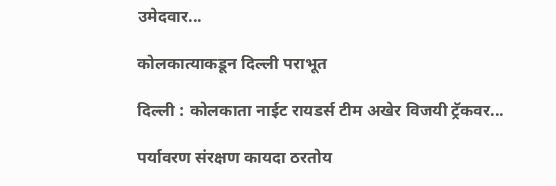उमेदवार...

कोलकात्याकडून दिल्ली पराभूत

दिल्ली : कोलकाता नाईट रायडर्स टीम अखेर विजयी ट्रॅकवर...

पर्यावरण संरक्षण कायदा ठरतोय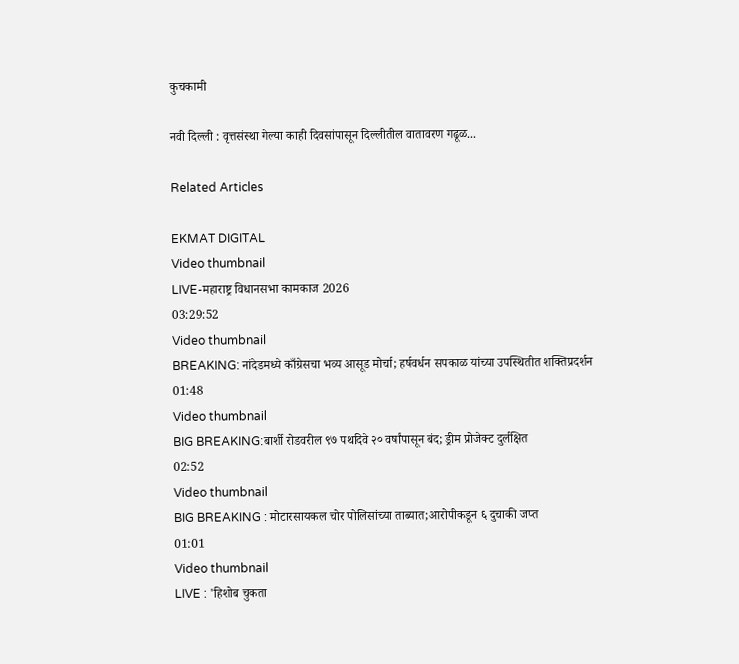कुचकामी

नवी दिल्ली : वृत्तसंस्था गेल्या काही दिवसांपासून दिल्लीतील वातावरण गढूळ...

Related Articles

EKMAT DIGITAL
Video thumbnail
LIVE-महाराष्ट्र विधानसभा कामकाज 2026
03:29:52
Video thumbnail
BREAKING: नांदेडमध्ये काँग्रेसचा भव्य आसूड मोर्चा; हर्षवर्धन सपकाळ यांच्या उपस्थितीत शक्तिप्रदर्शन
01:48
Video thumbnail
BIG BREAKING:बार्शी रोडवरील ९७ पथदिवे २० वर्षांपासून बंद; ड्रीम प्रोजेक्ट दुर्लक्षित
02:52
Video thumbnail
BIG BREAKING : मोटारसायकल चोर पोलिसांच्या ताब्यात;आरोपीकडून ६ दुचाकी जप्त
01:01
Video thumbnail
LIVE : 'हिशोब चुकता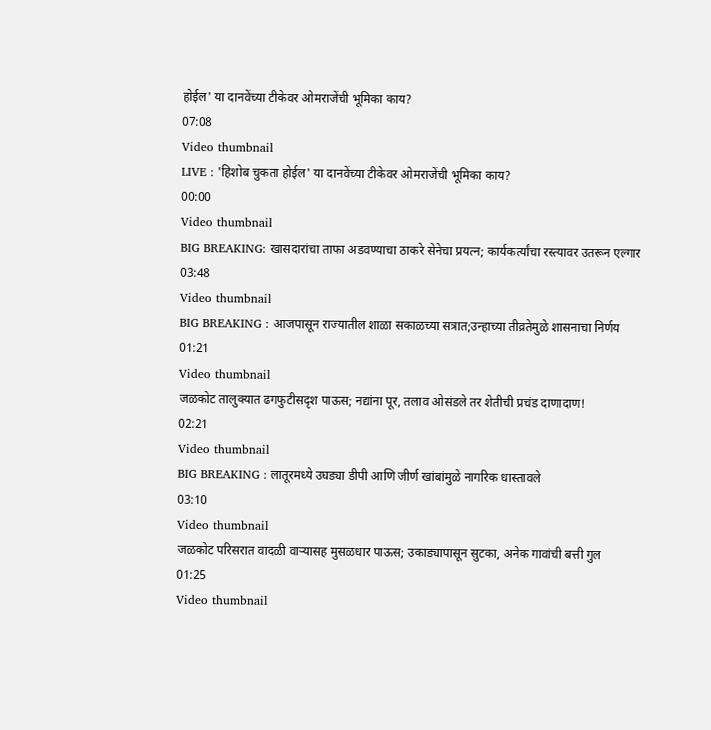होईल' या दानवेंच्या टीकेवर ओमराजेंची भूमिका काय?
07:08
Video thumbnail
LIVE : 'हिशोब चुकता होईल' या दानवेंच्या टीकेवर ओमराजेंची भूमिका काय?
00:00
Video thumbnail
BIG BREAKING: खासदारांचा ताफा अडवण्याचा ठाकरे सेनेचा प्रयत्न; कार्यकर्त्यांचा रस्त्यावर उतरून एल्गार
03:48
Video thumbnail
BIG BREAKING : आजपासून राज्यातील शाळा सकाळच्या सत्रात;उन्हाच्या तीव्रतेमुळे शासनाचा निर्णय
01:21
Video thumbnail
जळकोट तालुक्यात ढगफुटीसदृश पाऊस; नद्यांना पूर, तलाव ओसंडले तर शेतीची प्रचंड दाणादाण!
02:21
Video thumbnail
BIG BREAKING : लातूरमध्ये उघड्या डीपी आणि जीर्ण खांबांमुळे नागरिक धास्तावले
03:10
Video thumbnail
जळकोट परिसरात वादळी वाऱ्यासह मुसळधार पाऊस; उकाड्यापासून सुटका, अनेक गावांची बत्ती गुल
01:25
Video thumbnail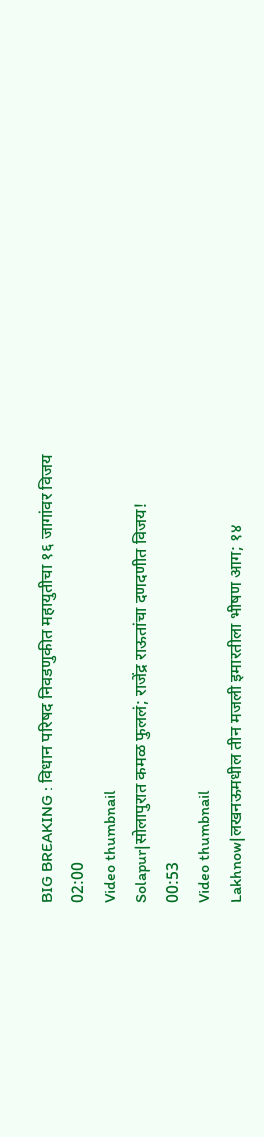BIG BREAKING : विधान परिषद निवडणुकीत महायुतीचा १६ जागांवर विजय
02:00
Video thumbnail
Solapur|सोलापुरात कमळ फुललं; राजेंद्र राऊतांचा दणदणीत विजय!
00:53
Video thumbnail
Lakhnow|लखनऊमधील तीन मजली इमारतीला भीषण आग; १४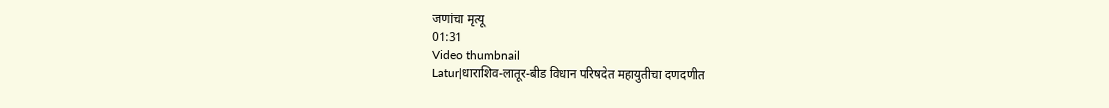जणांचा मृत्यू
01:31
Video thumbnail
Latur|धाराशिव-लातूर-बीड विधान परिषदेत महायुतीचा दणदणीत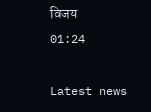विजय
01:24

Latest news